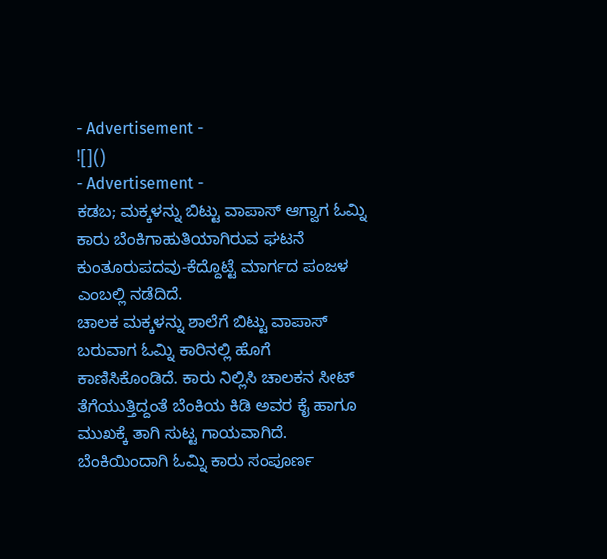- Advertisement -
![]()
- Advertisement -
ಕಡಬ; ಮಕ್ಕಳನ್ನು ಬಿಟ್ಟು ವಾಪಾಸ್ ಆಗ್ವಾಗ ಓಮ್ನಿ ಕಾರು ಬೆಂಕಿಗಾಹುತಿಯಾಗಿರುವ ಘಟನೆ ಕುಂತೂರುಪದವು-ಕೆದ್ದೊಟ್ಟೆ ಮಾರ್ಗದ ಪಂಜಳ ಎಂಬಲ್ಲಿ ನಡೆದಿದೆ.
ಚಾಲಕ ಮಕ್ಕಳನ್ನು ಶಾಲೆಗೆ ಬಿಟ್ಟು ವಾಪಾಸ್ ಬರುವಾಗ ಓಮ್ನಿ ಕಾರಿನಲ್ಲಿ ಹೊಗೆ ಕಾಣಿಸಿಕೊಂಡಿದೆ. ಕಾರು ನಿಲ್ಲಿಸಿ ಚಾಲಕನ ಸೀಟ್ ತೆಗೆಯುತ್ತಿದ್ದಂತೆ ಬೆಂಕಿಯ ಕಿಡಿ ಅವರ ಕೈ ಹಾಗೂ ಮುಖಕ್ಕೆ ತಾಗಿ ಸುಟ್ಟ ಗಾಯವಾಗಿದೆ.
ಬೆಂಕಿಯಿಂದಾಗಿ ಓಮ್ನಿ ಕಾರು ಸಂಪೂರ್ಣ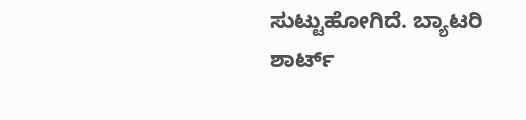ಸುಟ್ಟುಹೋಗಿದೆ. ಬ್ಯಾಟರಿ ಶಾರ್ಟ್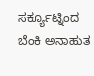ಸರ್ಕ್ಯೂಟ್ನಿಂದ ಬೆಂಕಿ ಅನಾಹುತ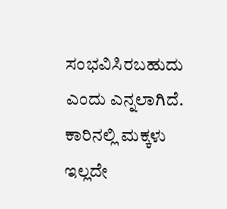ಸಂಭವಿಸಿರಬಹುದು ಎಂದು ಎನ್ನಲಾಗಿದೆ. ಕಾರಿನಲ್ಲಿ ಮಕ್ಕಳು ಇಲ್ಲದೇ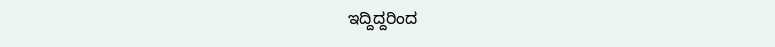ಇದ್ದಿದ್ದರಿಂದ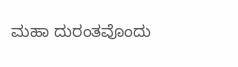ಮಹಾ ದುರಂತವೊಂದು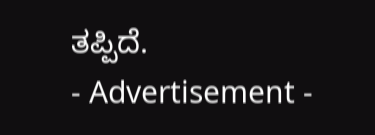ತಪ್ಪಿದೆ.
- Advertisement -